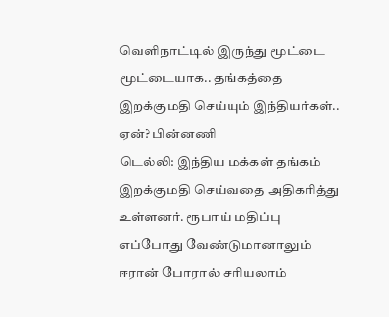வெளிநாட்டில் இருந்து மூட்டை மூட்டையாக.. தங்கத்தை இறக்குமதி செய்யும் இந்தியர்கள்.. ஏன்? பின்னணி
டெல்லி: இந்திய மக்கள் தங்கம் இறக்குமதி செய்வதை அதிகரித்து உள்ளனர். ரூபாய் மதிப்பு எப்போது வேண்டுமானாலும் ஈரான் போரால் சரியலாம்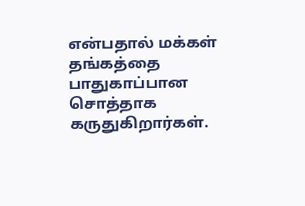என்பதால் மக்கள் தங்கத்தை பாதுகாப்பான சொத்தாக கருதுகிறார்கள்.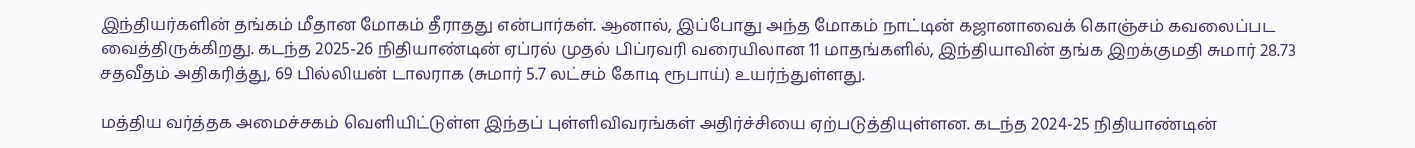இந்தியர்களின் தங்கம் மீதான மோகம் தீராதது என்பார்கள். ஆனால், இப்போது அந்த மோகம் நாட்டின் கஜானாவைக் கொஞ்சம் கவலைப்பட வைத்திருக்கிறது. கடந்த 2025-26 நிதியாண்டின் ஏப்ரல் முதல் பிப்ரவரி வரையிலான 11 மாதங்களில், இந்தியாவின் தங்க இறக்குமதி சுமார் 28.73 சதவீதம் அதிகரித்து, 69 பில்லியன் டாலராக (சுமார் 5.7 லட்சம் கோடி ரூபாய்) உயர்ந்துள்ளது.

மத்திய வர்த்தக அமைச்சகம் வெளியிட்டுள்ள இந்தப் புள்ளிவிவரங்கள் அதிர்ச்சியை ஏற்படுத்தியுள்ளன. கடந்த 2024-25 நிதியாண்டின்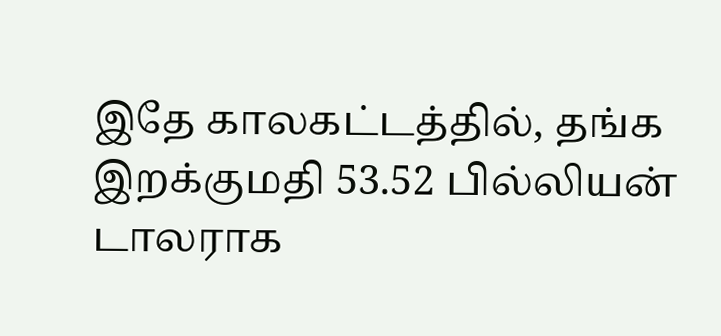இதே காலகட்டத்தில், தங்க இறக்குமதி 53.52 பில்லியன் டாலராக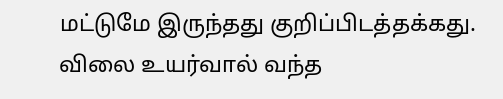மட்டுமே இருந்தது குறிப்பிடத்தக்கது.
விலை உயர்வால் வந்த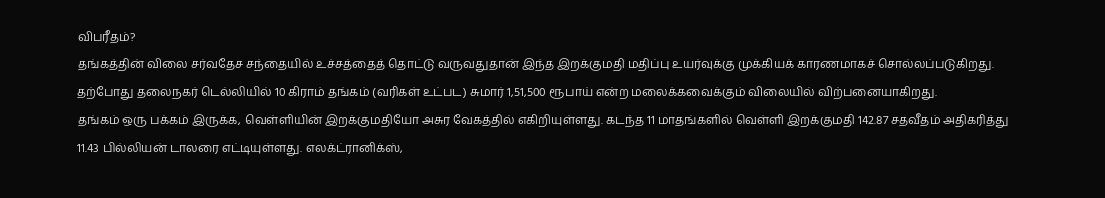விபரீதம்?
தங்கத்தின் விலை சர்வதேச சந்தையில் உச்சத்தைத் தொட்டு வருவதுதான் இந்த இறக்குமதி மதிப்பு உயர்வுக்கு முக்கியக் காரணமாகச் சொல்லப்படுகிறது. தற்போது தலைநகர் டெல்லியில் 10 கிராம் தங்கம் (வரிகள் உட்பட) சுமார் 1,51,500 ரூபாய் என்ற மலைக்கவைக்கும் விலையில் விற்பனையாகிறது.
தங்கம் ஒரு பக்கம் இருக்க, வெள்ளியின் இறக்குமதியோ அசுர வேகத்தில் எகிறியுள்ளது. கடந்த 11 மாதங்களில் வெள்ளி இறக்குமதி 142.87 சதவீதம் அதிகரித்து 11.43 பில்லியன் டாலரை எட்டியுள்ளது. எலக்ட்ரானிக்ஸ்,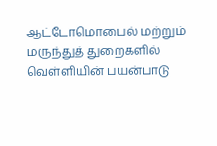ஆட்டோமொபைல் மற்றும் மருந்துத் துறைகளில் வெள்ளியின் பயன்பாடு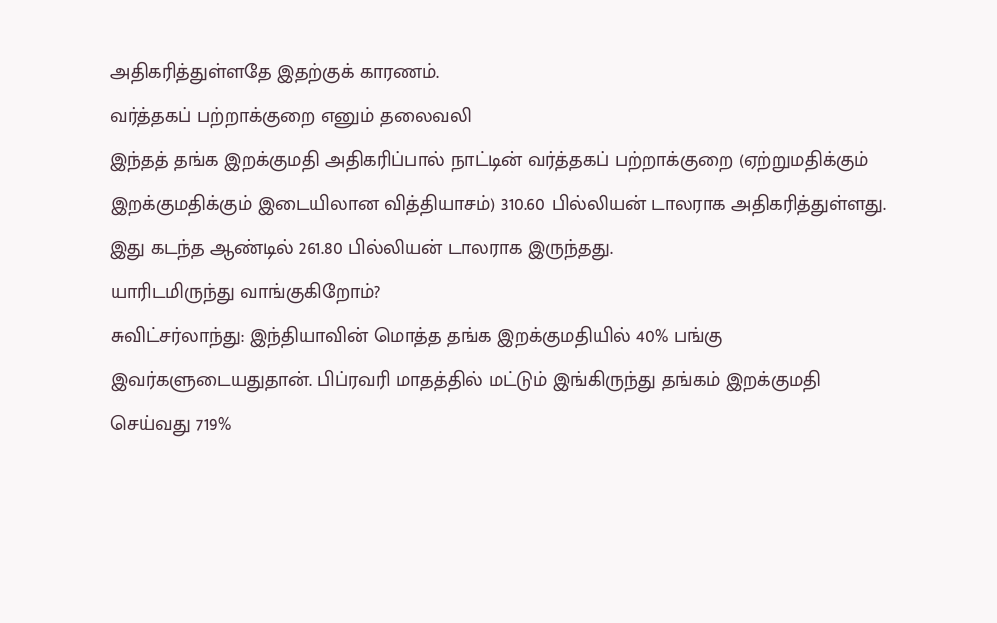அதிகரித்துள்ளதே இதற்குக் காரணம்.
வர்த்தகப் பற்றாக்குறை எனும் தலைவலி
இந்தத் தங்க இறக்குமதி அதிகரிப்பால் நாட்டின் வர்த்தகப் பற்றாக்குறை (ஏற்றுமதிக்கும் இறக்குமதிக்கும் இடையிலான வித்தியாசம்) 310.60 பில்லியன் டாலராக அதிகரித்துள்ளது. இது கடந்த ஆண்டில் 261.80 பில்லியன் டாலராக இருந்தது.
யாரிடமிருந்து வாங்குகிறோம்?
சுவிட்சர்லாந்து: இந்தியாவின் மொத்த தங்க இறக்குமதியில் 40% பங்கு இவர்களுடையதுதான். பிப்ரவரி மாதத்தில் மட்டும் இங்கிருந்து தங்கம் இறக்குமதி செய்வது 719%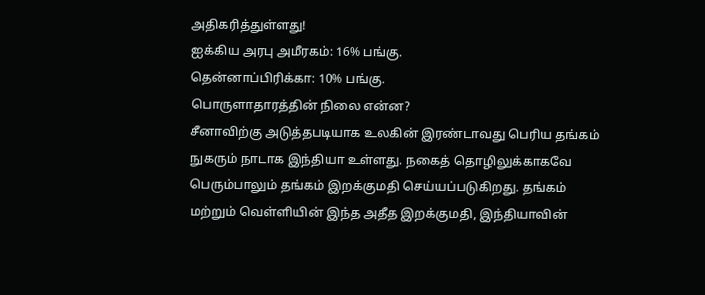அதிகரித்துள்ளது!
ஐக்கிய அரபு அமீரகம்: 16% பங்கு.
தென்னாப்பிரிக்கா: 10% பங்கு.
பொருளாதாரத்தின் நிலை என்ன?
சீனாவிற்கு அடுத்தபடியாக உலகின் இரண்டாவது பெரிய தங்கம் நுகரும் நாடாக இந்தியா உள்ளது. நகைத் தொழிலுக்காகவே பெரும்பாலும் தங்கம் இறக்குமதி செய்யப்படுகிறது. தங்கம் மற்றும் வெள்ளியின் இந்த அதீத இறக்குமதி, இந்தியாவின்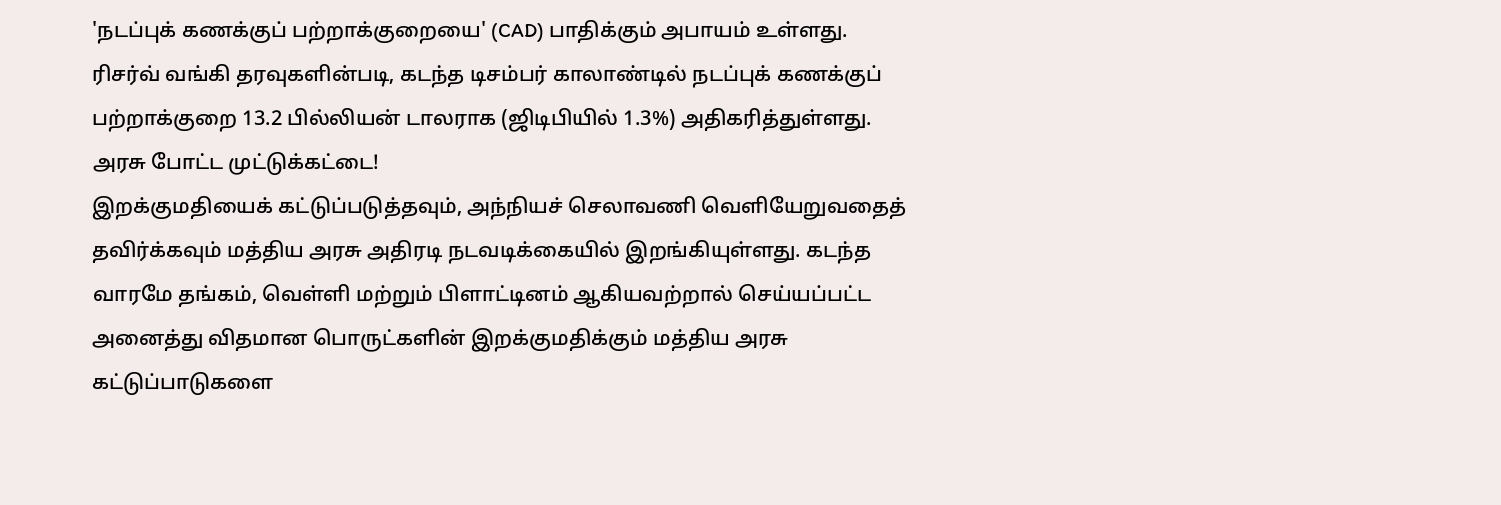'நடப்புக் கணக்குப் பற்றாக்குறையை' (CAD) பாதிக்கும் அபாயம் உள்ளது.
ரிசர்வ் வங்கி தரவுகளின்படி, கடந்த டிசம்பர் காலாண்டில் நடப்புக் கணக்குப் பற்றாக்குறை 13.2 பில்லியன் டாலராக (ஜிடிபியில் 1.3%) அதிகரித்துள்ளது.
அரசு போட்ட முட்டுக்கட்டை!
இறக்குமதியைக் கட்டுப்படுத்தவும், அந்நியச் செலாவணி வெளியேறுவதைத் தவிர்க்கவும் மத்திய அரசு அதிரடி நடவடிக்கையில் இறங்கியுள்ளது. கடந்த வாரமே தங்கம், வெள்ளி மற்றும் பிளாட்டினம் ஆகியவற்றால் செய்யப்பட்ட அனைத்து விதமான பொருட்களின் இறக்குமதிக்கும் மத்திய அரசு கட்டுப்பாடுகளை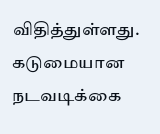விதித்துள்ளது.
கடுமையான நடவடிக்கை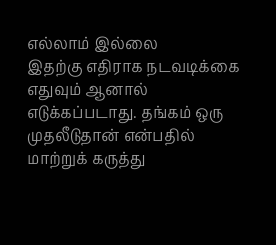எல்லாம் இல்லை
இதற்கு எதிராக நடவடிக்கை எதுவும் ஆனால் எடுக்கப்படாது. தங்கம் ஒரு முதலீடுதான் என்பதில் மாற்றுக் கருத்து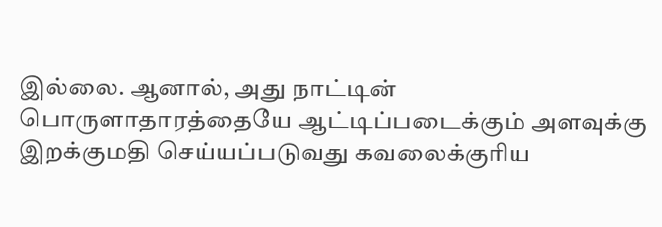இல்லை. ஆனால், அது நாட்டின் பொருளாதாரத்தையே ஆட்டிப்படைக்கும் அளவுக்கு இறக்குமதி செய்யப்படுவது கவலைக்குரிய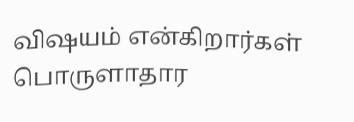விஷயம் என்கிறார்கள் பொருளாதார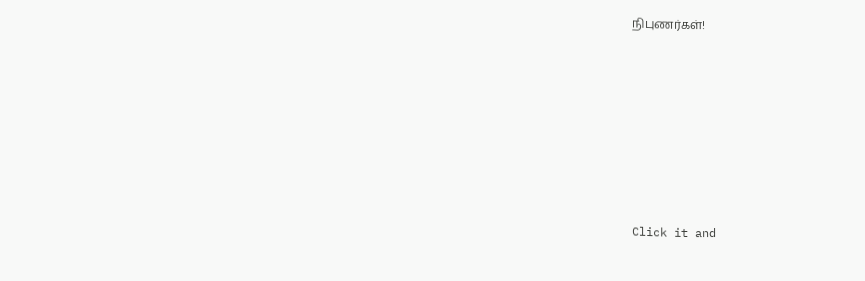நிபுணர்கள்!












Click it and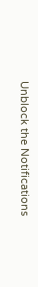Unblock the Notifications